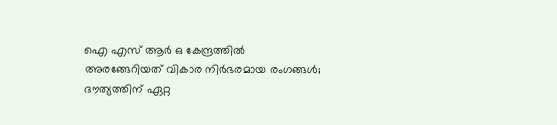ഐ എസ് ആര്‍ ഒ കേന്ദ്രത്തില്‍ അരങ്ങേറിയത് വികാര നിര്‍ഭരമായ രംഗങ്ങള്‍; ദൗത്യത്തിന് ഏറ്റ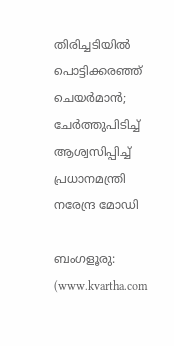തിരിച്ചടിയില്‍ പൊട്ടിക്കരഞ്ഞ് ചെയര്‍മാന്‍; ചേര്‍ത്തുപിടിച്ച് ആശ്വസിപ്പിച്ച് പ്രധാനമന്ത്രി നരേന്ദ്ര മോഡി

ബംഗളൂരു: (www.kvartha.com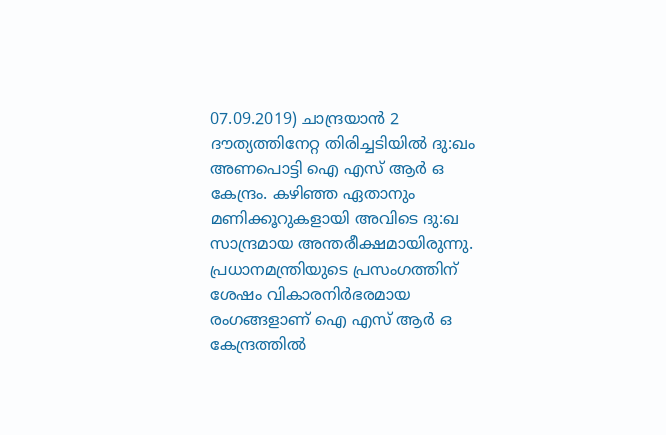07.09.2019) ചാന്ദ്രയാന്‍ 2 ദൗത്യത്തിനേറ്റ തിരിച്ചടിയില്‍ ദു:ഖം അണപൊട്ടി ഐ എസ് ആര്‍ ഒ കേന്ദ്രം. കഴിഞ്ഞ ഏതാനും മണിക്കൂറുകളായി അവിടെ ദു:ഖ സാന്ദ്രമായ അന്തരീക്ഷമായിരുന്നു. പ്രധാനമന്ത്രിയുടെ പ്രസംഗത്തിന് ശേഷം വികാരനിര്‍ഭരമായ രംഗങ്ങളാണ് ഐ എസ് ആര്‍ ഒ കേന്ദ്രത്തില്‍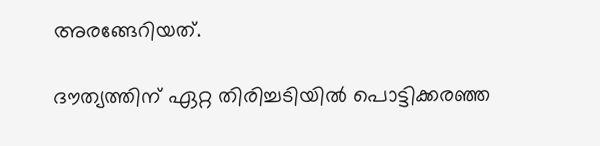അരങ്ങേറിയത്.

ദൗത്യത്തിന് ഏറ്റ തിരിച്ചടിയില്‍ പൊട്ടിക്കരഞ്ഞ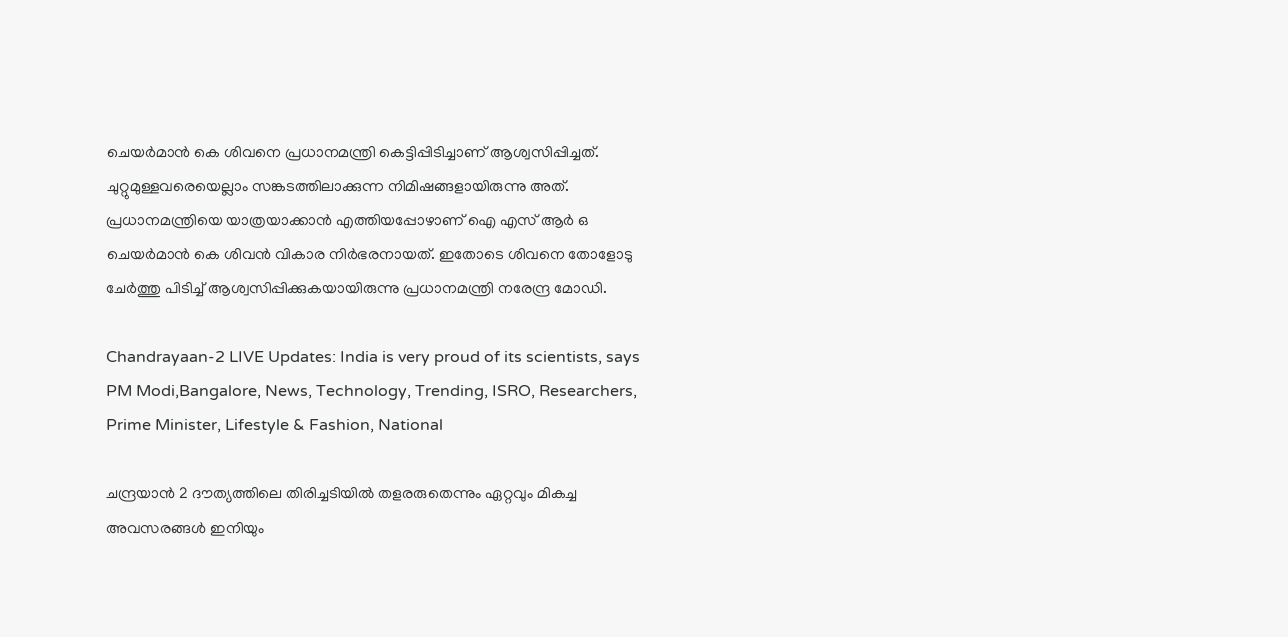ചെയര്‍മാന്‍ കെ ശിവനെ പ്രധാനമന്ത്രി കെട്ടിപ്പിടിച്ചാണ് ആശ്വസിപ്പിച്ചത്. ചുറ്റുമുള്ളവരെയെല്ലാം സങ്കടത്തിലാക്കുന്ന നിമിഷങ്ങളായിരുന്നു അത്. പ്രധാനമന്ത്രിയെ യാത്രയാക്കാന്‍ എത്തിയപ്പോഴാണ് ഐ എസ് ആര്‍ ഒ ചെയര്‍മാന്‍ കെ ശിവന്‍ വികാര നിര്‍ഭരനായത്. ഇതോടെ ശിവനെ തോളോടു ചേര്‍ത്തു പിടിച്ച് ആശ്വസിപ്പിക്കുകയായിരുന്നു പ്രധാനമന്ത്രി നരേന്ദ്ര മോഡി.

Chandrayaan-2 LIVE Updates: India is very proud of its scientists, says PM Modi,Bangalore, News, Technology, Trending, ISRO, Researchers, Prime Minister, Lifestyle & Fashion, National

ചന്ദ്രയാന്‍ 2 ദൗത്യത്തിലെ തിരിച്ചടിയില്‍ തളരരുതെന്നും ഏറ്റവും മികച്ച അവസരങ്ങള്‍ ഇനിയും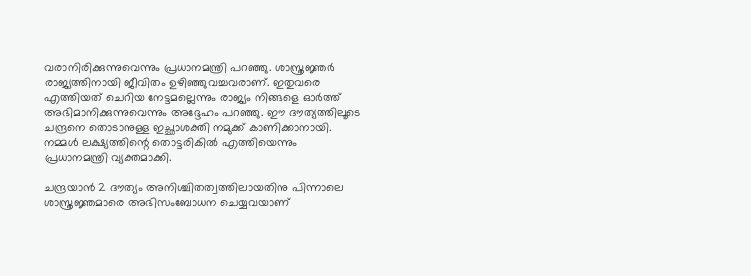വരാനിരിക്കുന്നുവെന്നും പ്രധാനമന്ത്രി പറഞ്ഞു. ശാസ്ത്രജ്ഞര്‍ രാജ്യത്തിനായി ജീവിതം ഉഴിഞ്ഞുവച്ചവരാണ്. ഇതുവരെ എത്തിയത് ചെറിയ നേട്ടമല്ലെന്നും രാജ്യം നിങ്ങളെ ഓര്‍ത്ത് അഭിമാനിക്കുന്നുവെന്നും അദ്ദേഹം പറഞ്ഞു. ഈ ദൗത്യത്തിലൂടെ ചന്ദ്രനെ തൊടാനുള്ള ഇച്ഛാശക്തി നമുക്ക് കാണിക്കാനായി. നമ്മള്‍ ലക്ഷ്യത്തിന്റെ തൊട്ടരികില്‍ എത്തിയെന്നും പ്രധാനമന്ത്രി വ്യക്തമാക്കി.

ചന്ദ്രയാന്‍ 2 ദൗത്യം അനിശ്ചിതത്വത്തിലായതിനു പിന്നാലെ ശാസ്ത്രജ്ഞമാരെ അഭിസംബോധന ചെയ്യവയാണ്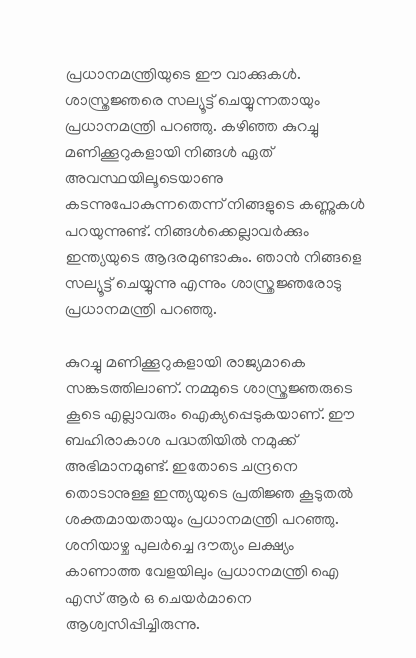പ്രധാനമന്ത്രിയുടെ ഈ വാക്കുകള്‍. ശാസ്ത്രജ്ഞരെ സല്യൂട്ട് ചെയ്യുന്നതായും പ്രധാനമന്ത്രി പറഞ്ഞു. കഴിഞ്ഞ കുറച്ചു മണിക്കൂറുകളായി നിങ്ങള്‍ ഏത് അവസ്ഥയിലൂടെയാണു കടന്നുപോകുന്നതെന്ന് നിങ്ങളുടെ കണ്ണുകള്‍ പറയുന്നുണ്ട്. നിങ്ങള്‍ക്കെല്ലാവര്‍ക്കും ഇന്ത്യയുടെ ആദരമുണ്ടാകും. ഞാന്‍ നിങ്ങളെ സല്യൂട്ട് ചെയ്യുന്നു എന്നും ശാസ്ത്രജ്ഞരോടു പ്രധാനമന്ത്രി പറഞ്ഞു.

കുറച്ചു മണിക്കൂറുകളായി രാജ്യമാകെ സങ്കടത്തിലാണ്. നമ്മുടെ ശാസ്ത്രജ്ഞരുടെ കൂടെ എല്ലാവരും ഐക്യപ്പെടുകയാണ്. ഈ ബഹിരാകാശ പദ്ധതിയില്‍ നമുക്ക് അഭിമാനമുണ്ട്. ഇതോടെ ചന്ദ്രനെ തൊടാനുള്ള ഇന്ത്യയുടെ പ്രതിജ്ഞ കൂടുതല്‍ ശക്തമായതായും പ്രധാനമന്ത്രി പറഞ്ഞു. ശനിയാഴ്ച പുലര്‍ച്ചെ ദൗത്യം ലക്ഷ്യം കാണാത്ത വേളയിലും പ്രധാനമന്ത്രി ഐ എസ് ആര്‍ ഒ ചെയര്‍മാനെ ആശ്വസിപ്പിച്ചിരുന്നു.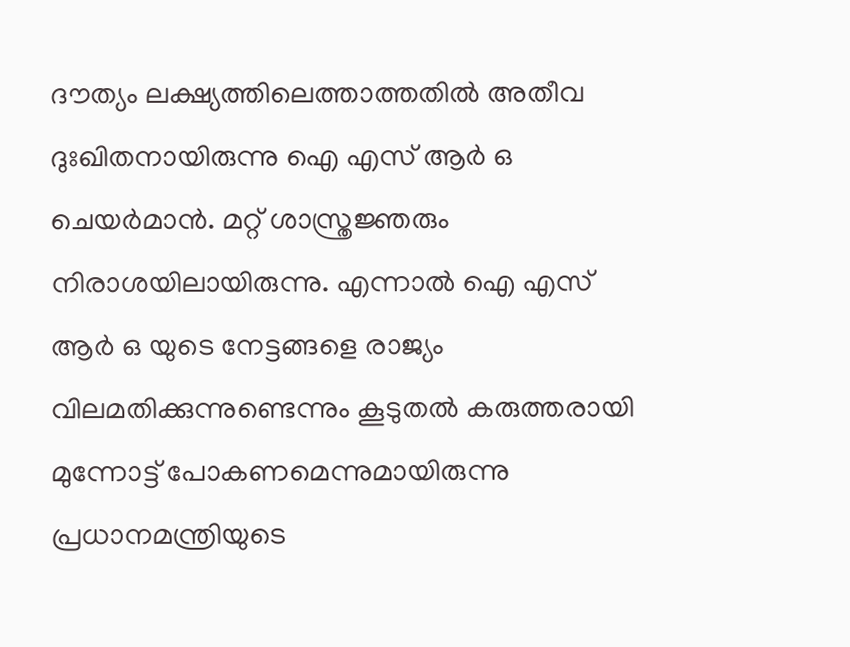ദൗത്യം ലക്ഷ്യത്തിലെത്താത്തതില്‍ അതീവ ദുഃഖിതനായിരുന്നു ഐ എസ് ആര്‍ ഒ ചെയര്‍മാന്‍. മറ്റ് ശാസ്ത്രജ്ഞരും നിരാശയിലായിരുന്നു. എന്നാല്‍ ഐ എസ് ആര്‍ ഒ യുടെ നേട്ടങ്ങളെ രാജ്യം വിലമതിക്കുന്നുണ്ടെന്നും കൂടുതല്‍ കരുത്തരായി മുന്നോട്ട് പോകണമെന്നുമായിരുന്നു പ്രധാനമന്ത്രിയുടെ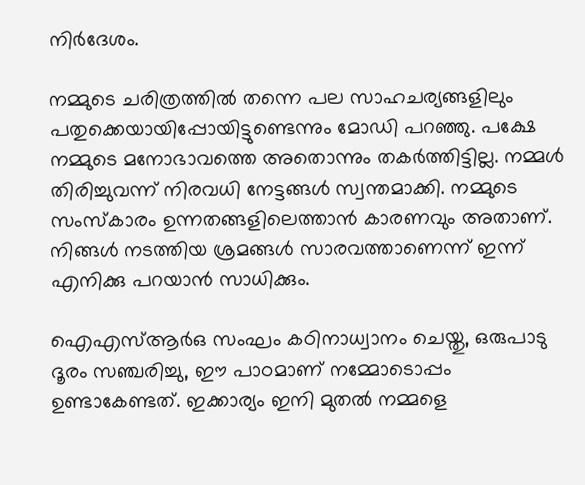നിര്‍ദേശം.

നമ്മുടെ ചരിത്രത്തില്‍ തന്നെ പല സാഹചര്യങ്ങളിലും പതുക്കെയായിപ്പോയിട്ടുണ്ടെന്നും മോഡി പറഞ്ഞു. പക്ഷേ നമ്മുടെ മനോഭാവത്തെ അതൊന്നും തകര്‍ത്തിട്ടില്ല. നമ്മള്‍ തിരിച്ചുവന്ന് നിരവധി നേട്ടങ്ങള്‍ സ്വന്തമാക്കി. നമ്മുടെ സംസ്‌കാരം ഉന്നതങ്ങളിലെത്താന്‍ കാരണവും അതാണ്. നിങ്ങള്‍ നടത്തിയ ശ്രമങ്ങള്‍ സാരവത്താണെന്ന് ഇന്ന് എനിക്കു പറയാന്‍ സാധിക്കും.

ഐഎസ്ആര്‍ഒ സംഘം കഠിനാധ്വാനം ചെയ്തു, ഒരുപാടു ദൂരം സഞ്ചരിച്ചു, ഈ പാഠമാണ് നമ്മോടൊപ്പം ഉണ്ടാകേണ്ടത്. ഇക്കാര്യം ഇനി മുതല്‍ നമ്മളെ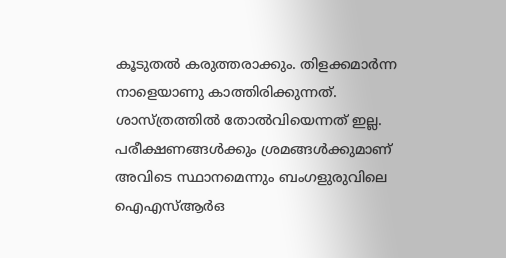കൂടുതല്‍ കരുത്തരാക്കും. തിളക്കമാര്‍ന്ന നാളെയാണു കാത്തിരിക്കുന്നത്. ശാസ്ത്രത്തില്‍ തോല്‍വിയെന്നത് ഇല്ല. പരീക്ഷണങ്ങള്‍ക്കും ശ്രമങ്ങള്‍ക്കുമാണ് അവിടെ സ്ഥാനമെന്നും ബംഗളുരുവിലെ ഐഎസ്ആര്‍ഒ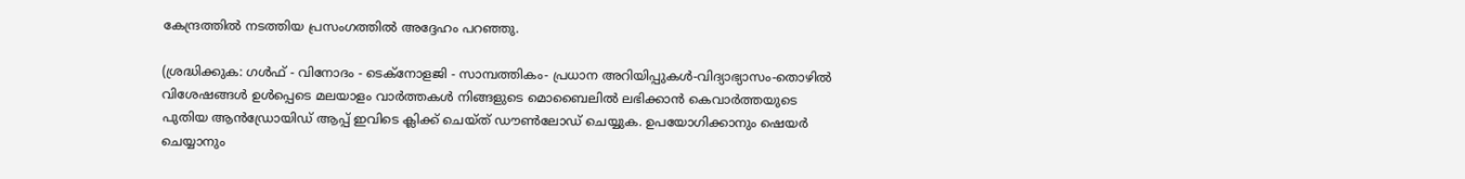കേന്ദ്രത്തില്‍ നടത്തിയ പ്രസംഗത്തില്‍ അദ്ദേഹം പറഞ്ഞു.

(ശ്രദ്ധിക്കുക: ഗൾഫ് - വിനോദം - ടെക്നോളജി - സാമ്പത്തികം- പ്രധാന അറിയിപ്പുകൾ-വിദ്യാഭ്യാസം-തൊഴിൽ വിശേഷങ്ങൾ ഉൾപ്പെടെ മലയാളം വാർത്തകൾ നിങ്ങളുടെ മൊബൈലിൽ ലഭിക്കാൻ കെവാർത്തയുടെ പുതിയ ആൻഡ്രോയിഡ് ആപ്പ് ഇവിടെ ക്ലിക്ക് ചെയ്ത് ഡൗൺലോഡ് ചെയ്യുക. ഉപയോഗിക്കാനും ഷെയർ ചെയ്യാനും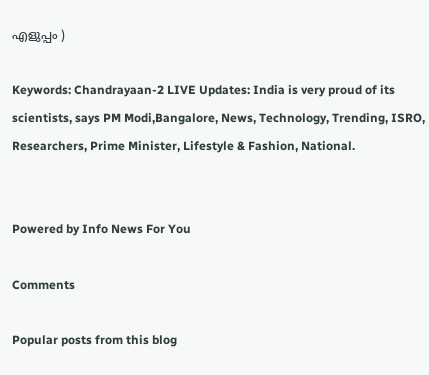എളുപ്പം )

Keywords: Chandrayaan-2 LIVE Updates: India is very proud of its scientists, says PM Modi,Bangalore, News, Technology, Trending, ISRO, Researchers, Prime Minister, Lifestyle & Fashion, National.


Powered by Info News For You

Comments

Popular posts from this blog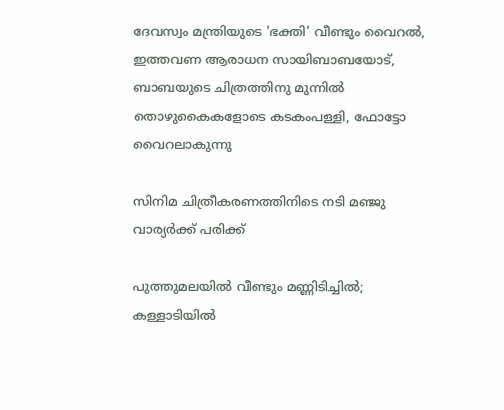ദേവസ്വം മന്ത്രിയുടെ 'ഭക്തി' വീണ്ടും വൈറല്‍, ഇത്തവണ ആരാധന സായിബാബയോട്, ബാബയുടെ ചിത്രത്തിനു മുന്നില്‍ തൊഴുകൈകളോടെ കടകംപള്ളി, ഫോട്ടോ വൈറലാകുന്നു

സിനിമ ചിത്രീകരണത്തിനിടെ നടി മഞ്ജു വാര്യര്‍ക്ക് പരിക്ക്

പുത്തുമലയില്‍ വീണ്ടും മണ്ണിടിച്ചില്‍; കള്ളാടിയില്‍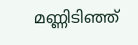മണ്ണിടിഞ്ഞ്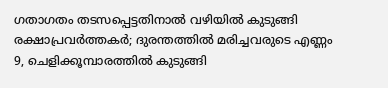ഗതാഗതം തടസപ്പെട്ടതിനാല്‍ വഴിയില്‍ കുടുങ്ങി രക്ഷാപ്രവര്‍ത്തകര്‍; ദുരന്തത്തില്‍ മരിച്ചവരുടെ എണ്ണം 9, ചെളിക്കൂമ്പാരത്തില്‍ കുടുങ്ങി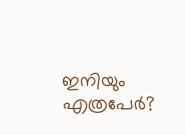ഇനിയും എത്രപേര്‍?